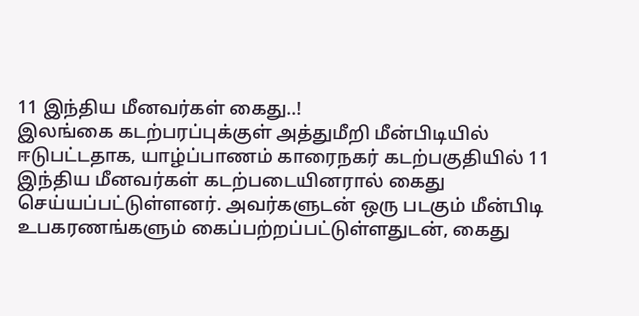11 இந்திய மீனவர்கள் கைது..!
இலங்கை கடற்பரப்புக்குள் அத்துமீறி மீன்பிடியில் ஈடுபட்டதாக, யாழ்ப்பாணம் காரைநகர் கடற்பகுதியில் 11 இந்திய மீனவர்கள் கடற்படையினரால் கைது செய்யப்பட்டுள்ளனர். அவர்களுடன் ஒரு படகும் மீன்பிடி உபகரணங்களும் கைப்பற்றப்பட்டுள்ளதுடன், கைது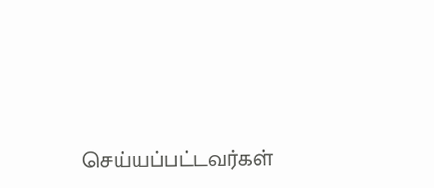செய்யப்பட்டவர்கள்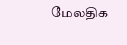மேலதிக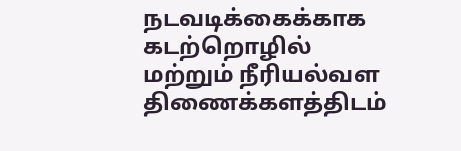நடவடிக்கைக்காக கடற்றொழில் மற்றும் நீரியல்வள திணைக்களத்திடம்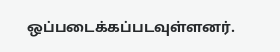ஒப்படைக்கப்படவுள்ளனர்.